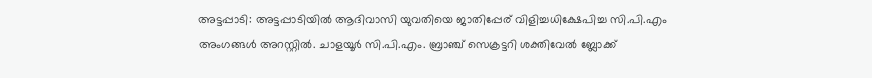അട്ടപ്പാടി: അട്ടപ്പാടിയിൽ ആദിവാസി യുവതിയെ ജാതിപ്പേര് വിളിച്ചധിക്ഷേപിച്ച സി.പി.എം അംഗങ്ങൾ അറസ്റ്റിൽ. ചാളയൂർ സി.പി.എം. ബ്രാഞ്ച് സെക്രട്ടറി ശക്തിവേൽ ബ്ലോക്ക്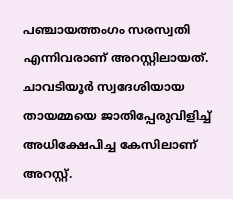പഞ്ചായത്തംഗം സരസ്വതി എന്നിവരാണ് അറസ്റ്റിലായത്. ചാവടിയൂർ സ്വദേശിയായ തായമ്മയെ ജാതിപ്പേരുവിളിച്ച് അധിക്ഷേപിച്ച കേസിലാണ് അറസ്റ്റ്.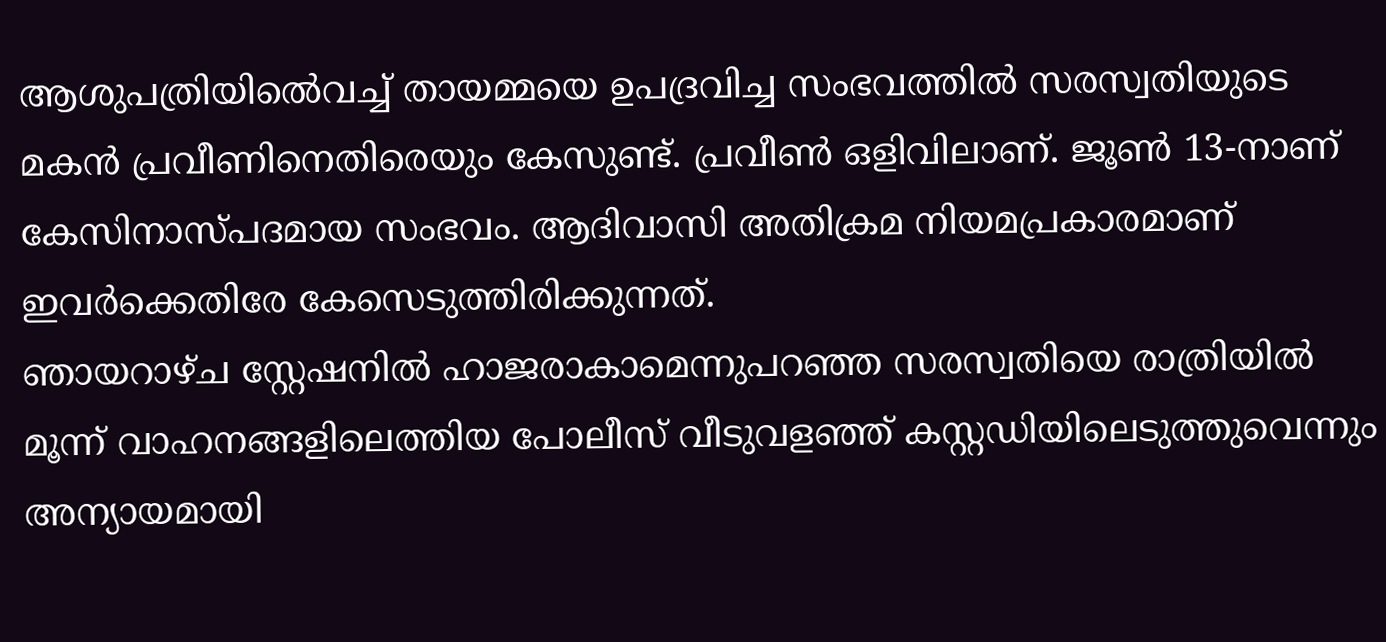ആശുപത്രിയിൽെവച്ച് തായമ്മയെ ഉപദ്രവിച്ച സംഭവത്തിൽ സരസ്വതിയുടെ മകൻ പ്രവീണിനെതിരെയും കേസുണ്ട്. പ്രവീൺ ഒളിവിലാണ്. ജൂൺ 13-നാണ് കേസിനാസ്പദമായ സംഭവം. ആദിവാസി അതിക്രമ നിയമപ്രകാരമാണ് ഇവർക്കെതിരേ കേസെടുത്തിരിക്കുന്നത്.
ഞായറാഴ്ച സ്റ്റേഷനിൽ ഹാജരാകാമെന്നുപറഞ്ഞ സരസ്വതിയെ രാത്രിയിൽ മൂന്ന് വാഹനങ്ങളിലെത്തിയ പോലീസ് വീടുവളഞ്ഞ് കസ്റ്റഡിയിലെടുത്തുവെന്നും അന്യായമായി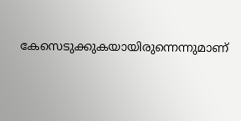കേസെടുക്കുകയായിരുന്നെന്നുമാണ്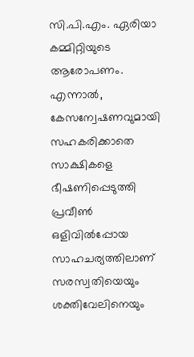സി.പി.എം. ഏരിയാ കമ്മിറ്റിയുടെ ആരോപണം. എന്നാൽ, കേസന്വേഷണവുമായി സഹകരിക്കാതെ സാക്ഷികളെ ഭീഷണിപ്പെടുത്തി പ്രവീൺ ഒളിവിൽപ്പോയ സാഹചര്യത്തിലാണ് സരസ്വതിയെയും ശക്തിവേലിനെയും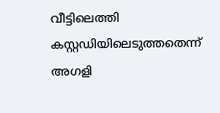വീട്ടിലെത്തി കസ്റ്റഡിയിലെടുത്തതെന്ന് അഗളി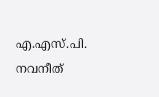എ.എസ്.പി. നവനീത്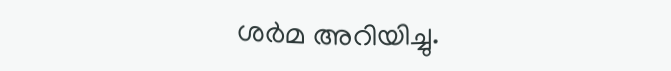ശർമ അറിയിച്ചു.